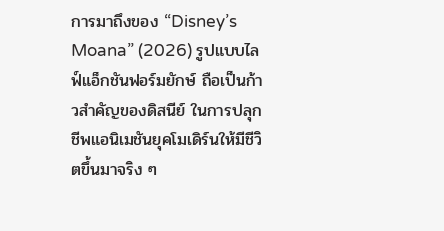การมาถึงของ “Disney’s Moana” (2026) รูปแบบไลฟ์แอ็กชันฟอร์มยักษ์ ถือเป็นก้าวสำคัญของดิสนีย์ ในการปลุกชีพแอนิเมชันยุคโมเดิร์นให้มีชีวิตขึ้นมาจริง ๆ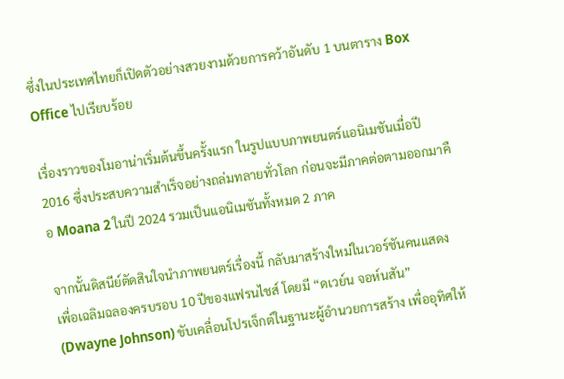ซึ่งในประเทศไทยก็เปิดตัวอย่างสวยงามด้วยการคว้าอันดับ 1 บนตาราง Box Office ไปเรียบร้อย

เรื่องราวของโมอาน่าเริ่มต้นขึ้นครั้งแรก ในรูปแบบภาพยนตร์แอนิเมชันเมื่อปี 2016 ซึ่งประสบความสำเร็จอย่างถล่มทลายทั่วโลก ก่อนจะมีภาคต่อตามออกมาคือ Moana 2 ในปี 2024 รวมเป็นแอนิเมชันทั้งหมด 2 ภาค

จากนั้นดิสนีย์ตัดสินใจนำภาพยนตร์เรื่องนี้ กลับมาสร้างใหม่ในเวอร์ชันคนแสดง เพื่อเฉลิมฉลองครบรอบ 10 ปีของแฟรนไชส์ โดยมี “ดเวย์น จอห์นสัน” (Dwayne Johnson) ขับเคลื่อนโปรเจ็กต์ในฐานะผู้อำนวยการสร้าง เพื่ออุทิศให้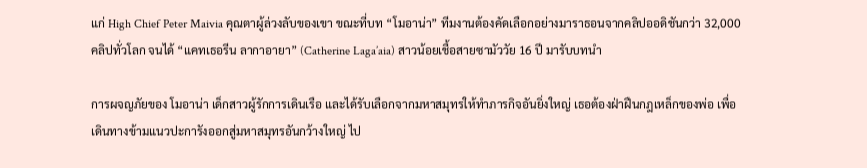แก่ High Chief Peter Maivia คุณตาผู้ล่วงลับของเขา ขณะที่บท “โมอาน่า” ทีมงานต้องคัดเลือกอย่างมาราธอนจากคลิปออดิชันกว่า 32,000 คลิปทั่วโลก จนได้ “แคทเธอรีน ลากาอายา” (Catherine Laga’aia) สาวน้อยเชื้อสายซามัววัย 16 ปี มารับบทนำ

การผจญภัยของ โมอาน่า เด็กสาวผู้รักการเดินเรือ และได้รับเลือกจากมหาสมุทรให้ทำภารกิจอันยิ่งใหญ่ เธอต้องฝ่าฝืนกฎเหล็กของพ่อ เพื่อเดินทางข้ามแนวปะการังออกสู่มหาสมุทรอันกว้างใหญ่ ไป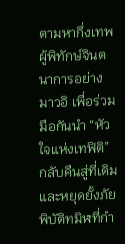ตามหากึ่งเทพผู้พิทักษ์จินตนาการอย่าง มาวอิ เพื่อร่วมมือกันนำ “หัวใจแห่งเทฟิติ” กลับคืนสู่ที่เดิม และหยุดยั้งภัยพิบัติทมิฬที่กำ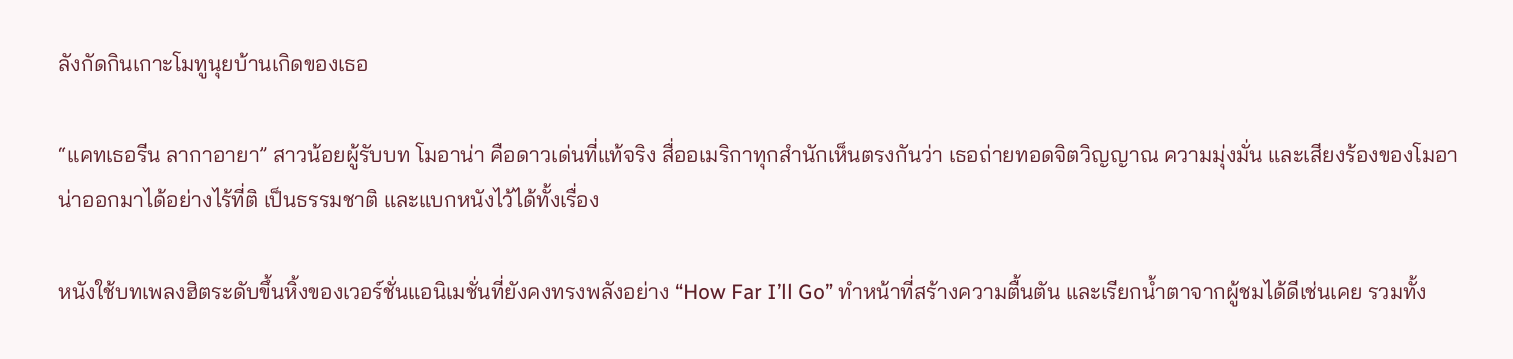ลังกัดกินเกาะโมทูนุยบ้านเกิดของเธอ

“แคทเธอรีน ลากาอายา” สาวน้อยผู้รับบท โมอาน่า คือดาวเด่นที่แท้จริง สื่ออเมริกาทุกสำนักเห็นตรงกันว่า เธอถ่ายทอดจิตวิญญาณ ความมุ่งมั่น และเสียงร้องของโมอาน่าออกมาได้อย่างไร้ที่ติ เป็นธรรมชาติ และแบกหนังไว้ได้ทั้งเรื่อง

หนังใช้บทเพลงฮิตระดับขึ้นหิ้งของเวอร์ชั่นแอนิเมชั่นที่ยังคงทรงพลังอย่าง “How Far I’ll Go” ทำหน้าที่สร้างความตื้นตัน และเรียกน้ำตาจากผู้ชมได้ดีเช่นเคย รวมทั้ง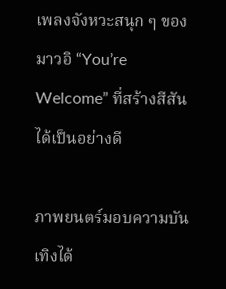เพลงจังหวะสนุก ๆ ของมาวอิ “You’re Welcome” ที่สร้างสีสันได้เป็นอย่างดี

ภาพยนตร์มอบความบันเทิงได้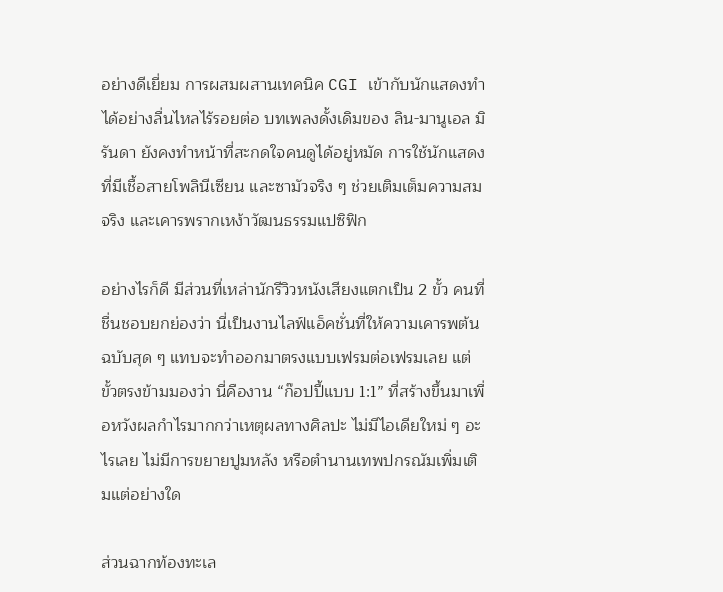อย่างดีเยี่ยม การผสมผสานเทคนิค CGI เข้ากับนักแสดงทำได้อย่างลื่นไหลไร้รอยต่อ บทเพลงดั้งเดิมของ ลิน-มานูเอล มิรันดา ยังคงทำหน้าที่สะกดใจคนดูได้อยู่หมัด การใช้นักแสดงที่มีเชื้อสายโพลินีเซียน และซามัวจริง ๆ ช่วยเติมเต็มความสมจริง และเคารพรากเหง้าวัฒนธรรมแปซิฟิก

อย่างไรก็ดี มีส่วนที่เหล่านักรีวิวหนังเสียงแตกเป็น 2 ขั้ว คนที่ชื่นชอบยกย่องว่า นี่เป็นงานไลฟ์แอ็คชั่นที่ให้ความเคารพต้นฉบับสุด ๆ แทบจะทำออกมาตรงแบบเฟรมต่อเฟรมเลย แต่ขั้วตรงข้ามมองว่า นี่คืองาน “ก๊อปปี้แบบ 1:1” ที่สร้างขึ้นมาเพื่อหวังผลกำไรมากกว่าเหตุผลทางศิลปะ ไม่มีไอเดียใหม่ ๆ อะไรเลย ไม่มีการขยายปูมหลัง หรือตำนานเทพปกรณัมเพิ่มเติมแต่อย่างใด

ส่วนฉากท้องทะเล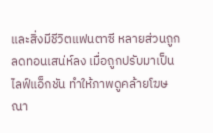และสิ่งมีชีวิตแฟนตาซี หลายส่วนถูกลดทอนเสน่ห์ลง เมื่อถูกปรับมาเป็นไลฟ์แอ็กชัน ทำให้ภาพดูคล้ายโฆษณา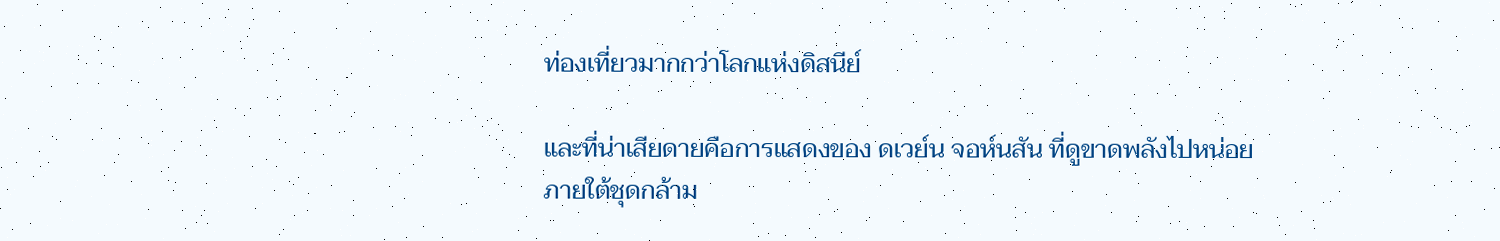ท่องเที่ยวมากกว่าโลกแห่งดิสนีย์

และที่น่าเสียดายคือการแสดงของ ดเวย์น จอห์นสัน ที่ดูขาดพลังไปหน่อยภายใต้ชุดกล้าม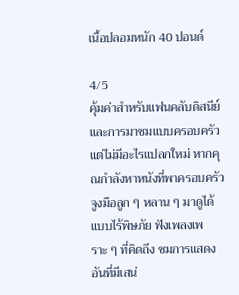เนื้อปลอมหนัก 40 ปอนด์

4/5
คุ้มค่าสำหรับแฟนคลับดิสนีย์ และการมาชมแบบครอบครัว แต่ไม่มีอะไรแปลกใหม่ หากคุณกำลังหาหนังที่พาครอบครัว จูงมือลูก ๆ หลาน ๆ มาดูได้แบบไร้พิษภัย ฟังเพลงเพราะ ๆ ที่คิดถึง ชมการแสดงอันที่มีเสน่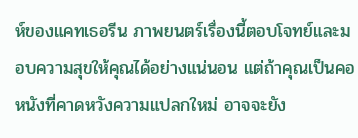ห์ของแคทเธอรีน ภาพยนตร์เรื่องนี้ตอบโจทย์และมอบความสุขให้คุณได้อย่างแน่นอน แต่ถ้าคุณเป็นคอหนังที่คาดหวังความแปลกใหม่ อาจจะยัง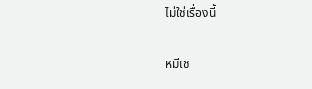ไม่ใช่เรื่องนี้

หมีเช